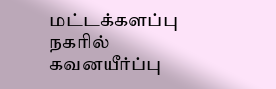மட்டக்களப்பு நகரில் கவனயீர்ப்பு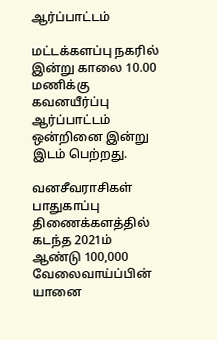ஆர்ப்பாட்டம்

மட்டக்களப்பு நகரில் இன்று காலை 10.00 மணிக்கு கவனயீர்ப்பு ஆர்ப்பாட்டம் ஒன்றினை இன்று இடம் பெற்றது.

வனசீவராசிகள் பாதுகாப்பு திணைக்களத்தில் கடந்த 2021ம் ஆண்டு 100,000 வேலைவாய்ப்பின் யானை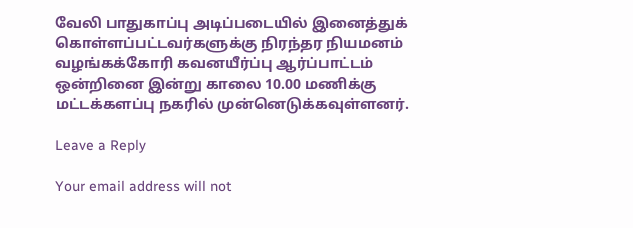வேலி பாதுகாப்பு அடிப்படையில் இனைத்துக் கொள்ளப்பட்டவர்களுக்கு நிரந்தர நியமனம் வழங்கக்கோரி கவனயீர்ப்பு ஆர்ப்பாட்டம் ஒன்றினை இன்று காலை 10.00 மணிக்கு மட்டக்களப்பு நகரில் முன்னெடுக்கவுள்ளனர்.

Leave a Reply

Your email address will not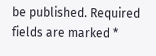be published. Required fields are marked *